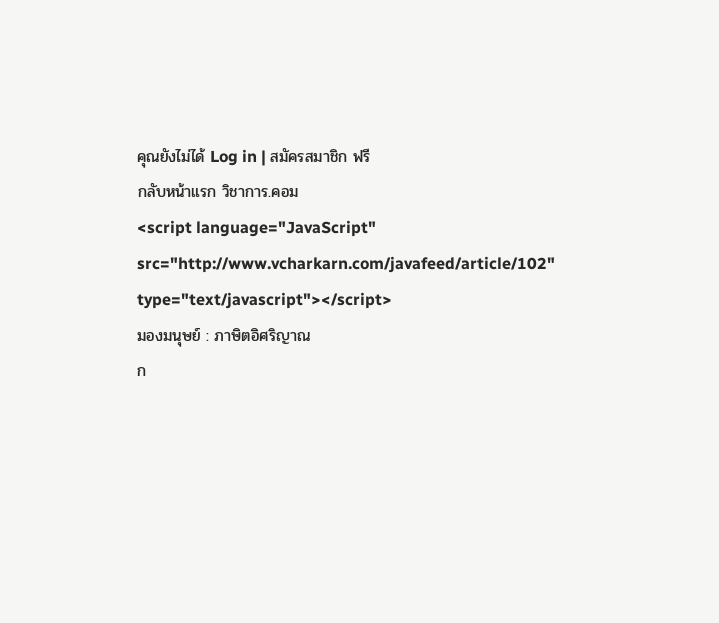คุณยังไม่ได้ Log in | สมัครสมาชิก ฟรี
กลับหน้าแรก วิชาการ.คอม
<script language="JavaScript" src="http://www.vcharkarn.com/javafeed/article/102" type="text/javascript"></script>
มองมนุษย์ : ภาษิตอิศริญาณ
ก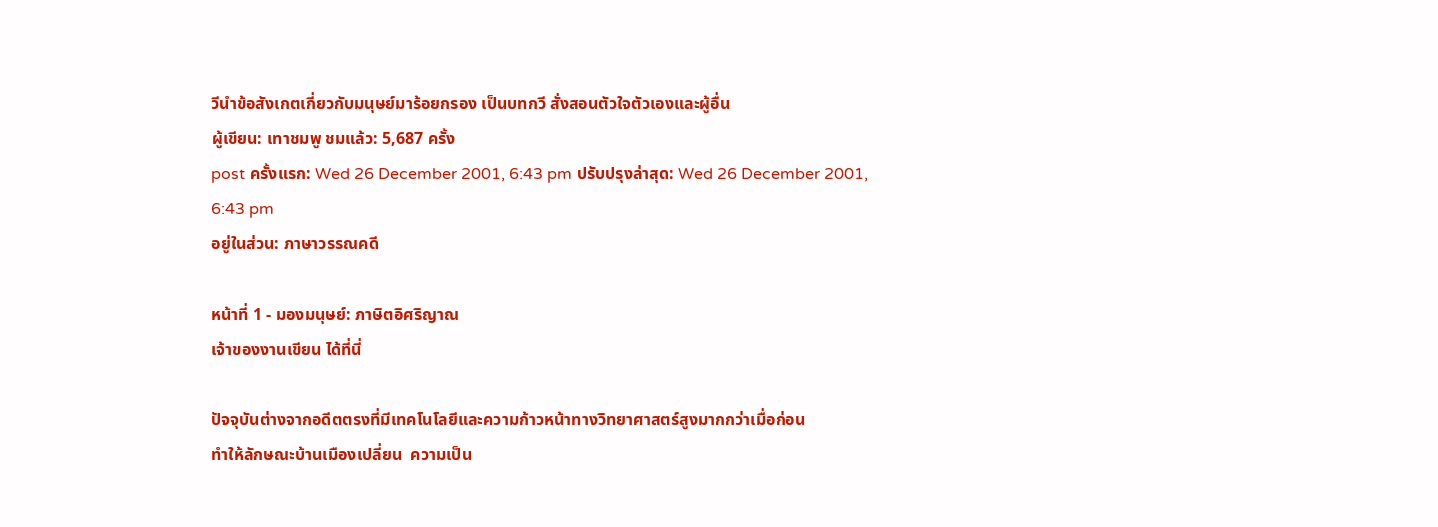วีนำข้อสังเกตเกี่ยวกับมนุษย์มาร้อยกรอง เป็นบทกวี สั่งสอนตัวใจตัวเองและผู้อื่น
ผู้เขียน: เทาชมพู ชมแล้ว: 5,687 ครั้ง
post ครั้งแรก: Wed 26 December 2001, 6:43 pm ปรับปรุงล่าสุด: Wed 26 December 2001, 6:43 pm
อยู่ในส่วน: ภาษาวรรณคดี

หน้าที่ 1 - มองมนุษย์: ภาษิตอิศริญาณ
เจ้าของงานเขียน ได้ที่นี่

ปัจจุบันต่างจากอดีตตรงที่มีเทคโนโลยีและความก้าวหน้าทางวิทยาศาสตร์สูงมากกว่าเมื่อก่อน
ทำให้ลักษณะบ้านเมืองเปลี่ยน  ความเป็น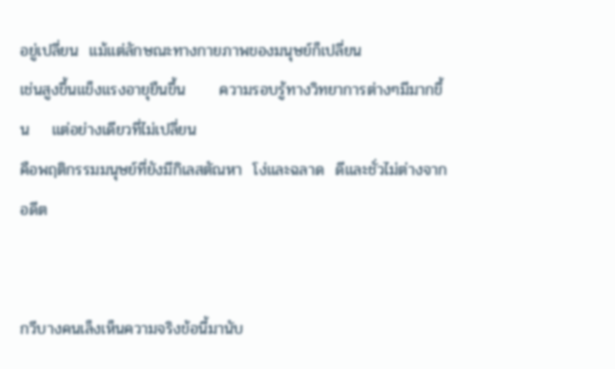อยู่เปลี่ยน  แม้แต่ลักษณะทางกายภาพของมนุษย์ก็เปลี่ยน
เช่นสูงขึ้นแข็งแรงอายุยืนขึ้น      ความรอบรู้ทางวิทยาการต่างๆมีมากขึ้น    แต่อย่างเดียวที่ไม่เปลี่ยน
คือพฤติกรรมมนุษย์ที่ยังมีกิเลสตัณหา  โง่และฉลาด  ดีและชั่วไม่ต่างจากอดีต


กวีบางคนเล็งเห็นความจริงข้อนี้มานับ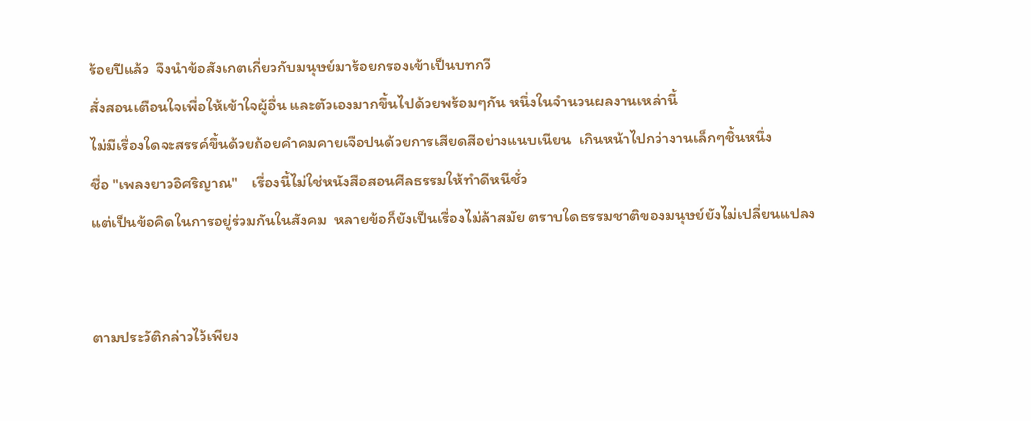ร้อยปีแล้ว  จึงนำข้อสังเกตเกี่ยวกับมนุษย์มาร้อยกรองเข้าเป็นบทกวี
สั่งสอนเตือนใจเพื่อให้เข้าใจผู้อื่น และตัวเองมากขึ้นไปด้วยพร้อมๆกัน หนึ่งในจำนวนผลงานเหล่านี้
ไม่มีเรื่องใดจะสรรค์ขึ้นด้วยถ้อยคำคมคายเจือปนด้วยการเสียดสีอย่างแนบเนียน  เกินหน้าไปกว่างานเล็กๆชิ้นหนึ่ง
ชื่อ "เพลงยาวอิศริญาณ"    เรื่องนี้ไม่ใช่หนังสือสอนศีลธรรมให้ทำดีหนีชั่ว
แต่เป็นข้อคิดในการอยู่ร่วมกันในสังคม  หลายข้อก็ยังเป็นเรื่องไม่ล้าสมัย ตราบใดธรรมชาติของมนุษย์ยังไม่เปลี่ยนแปลง


ตามประวัติกล่าวไว้เพียง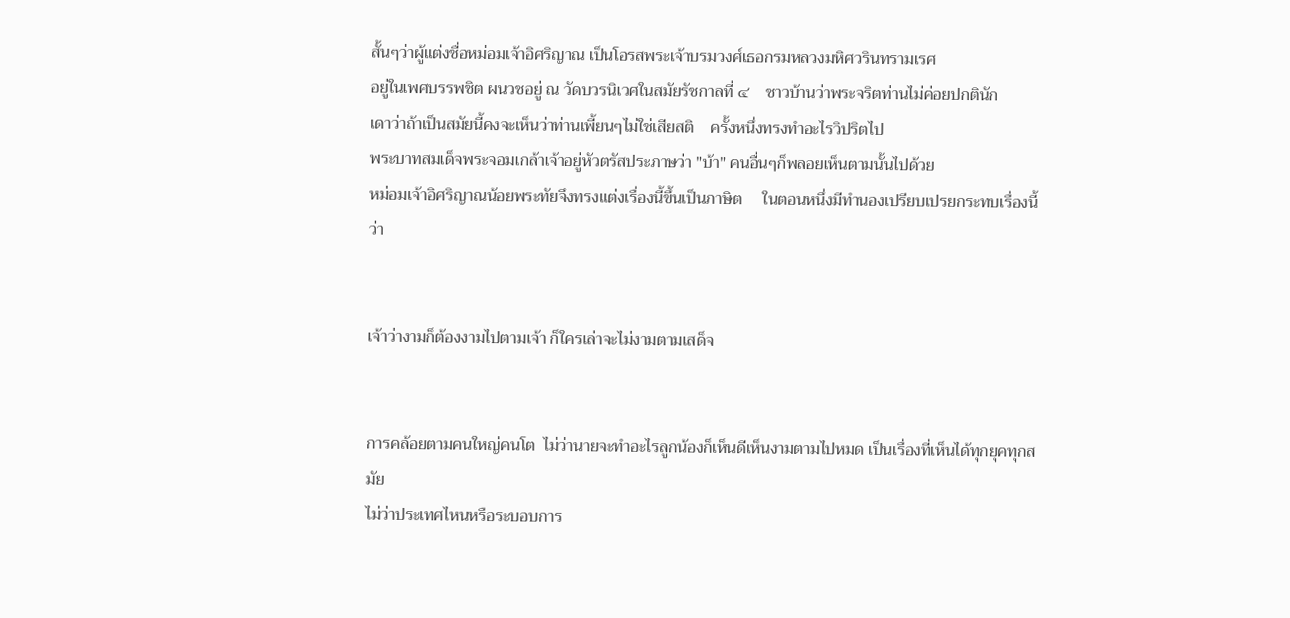สั้นๆว่าผู้แต่งชื่อหม่อมเจ้าอิศริญาณ เป็นโอรสพระเจ้าบรมวงศ์เธอกรมหลวงมหิศวรินทรามเรศ
อยู่ในเพศบรรพชิต ผนวชอยู่ ณ วัดบวรนิเวศในสมัยรัชกาลที่ ๔    ชาวบ้านว่าพระจริตท่านไม่ค่อยปกตินัก
เดาว่าถ้าเป็นสมัยนี้คงจะเห็นว่าท่านเพี้ยนๆไม่ใช่เสียสติ    ครั้งหนึ่งทรงทำอะไรวิปริตไป
พระบาทสมเด็จพระจอมเกล้าเจ้าอยู่หัวตรัสประภาษว่า "บ้า" คนอื่นๆก็พลอยเห็นตามนั้นไปด้วย
หม่อมเจ้าอิศริญาณน้อยพระทัยจึงทรงแต่งเรื่องนี้ขึ้นเป็นภาษิต     ในตอนหนึ่งมีทำนองเปรียบเปรยกระทบเรื่องนี้ว่า


เจ้าว่างามก็ต้องงามไปตามเจ้า ก็ใครเล่าจะไม่งามตามเสด็จ


การคล้อยตามคนใหญ่คนโต  ไม่ว่านายจะทำอะไรลูกน้องก็เห็นดีเห็นงามตามไปหมด เป็นเรื่องที่เห็นได้ทุกยุคทุกสมัย
ไม่ว่าประเทศไหนหรือระบอบการ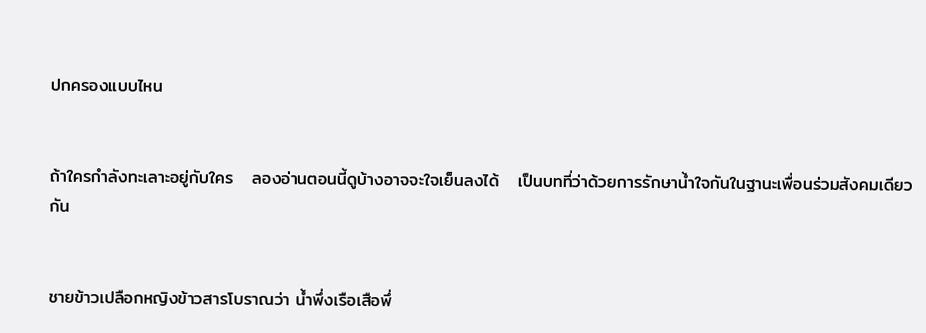ปกครองแบบไหน


ถ้าใครกำลังทะเลาะอยู่กับใคร   ลองอ่านตอนนี้ดูบ้างอาจจะใจเย็นลงได้   เป็นบทที่ว่าด้วยการรักษาน้ำใจกันในฐานะเพื่อนร่วมสังคมเดียวกัน


ชายข้าวเปลือกหญิงข้าวสารโบราณว่า น้ำพึ่งเรือเสือพึ่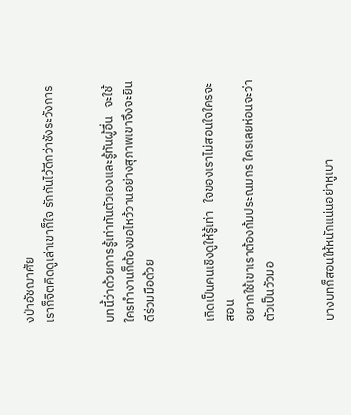งป่าอัชฌาศัย
เราก็จิตคิดดูเล่าเขาก็ใจ รักกันไว้ดีกว่าชังระวังการ


บทนี้ว่าด้วยการรู้เท่าทันตัวเองและรู้ทันผู้อื่น   จะใช้ใครทำงานก็ต้องขอไหว้วานอย่างสุภาพเขาจึงจะยินดีร่วมมือด้วย


เกิดเป็นคนเชิงดูให้รู้เท่า   ใจของเราไม่สอนใจใครจะสอน
อยากใช้เขาเราต้องก้มประณมกร ใครเลยห่อนจะว่าตัวเป็นวัวมอ


บางบทก็สอนให้หนักแน่นอย่าหูเบา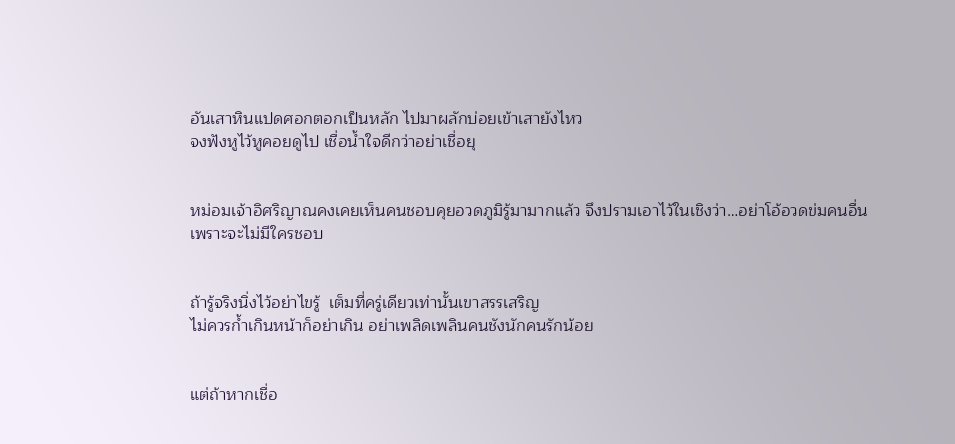อันเสาหินแปดศอกตอกเป็นหลัก ไปมาผลักบ่อยเข้าเสายังไหว
จงฟังหูไว้หูคอยดูไป เชื่อน้ำใจดีกว่าอย่าเชื่อยุ


หม่อมเจ้าอิศริญาณคงเคยเห็นคนชอบคุยอวดภูมิรู้มามากแล้ว จึงปรามเอาไว้ในเชิงว่า…อย่าโอ้อวดข่มคนอื่น
เพราะจะไม่มีใครชอบ


ถ้ารู้จริงนิ่งไว้อย่าไขรู้  เต็มที่ครู่เดียวเท่านั้นเขาสรรเสริญ
ไม่ควรก้ำเกินหน้าก็อย่าเกิน อย่าเพลิดเพลินคนชังนักคนรักน้อย


แต่ถ้าหากเชื่อ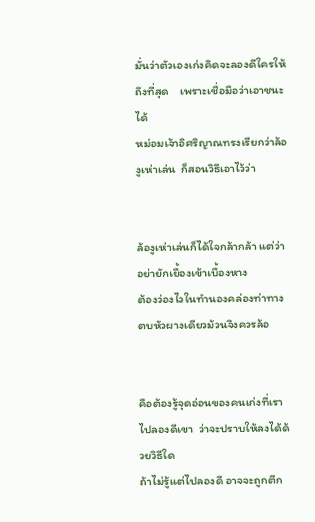มั่นว่าตัวเองเก่งคิดจะลองดีใครให้ถึงที่สุด    เพราะเชื่อมือว่าเอาชนะได้
หม่อมเจ้าอิศริญาณทรงเรียกว่าล้องูเห่าเล่น  ก็สอนวิธีเอาไว้ว่า


ล้องูเห่าเล่นก็ได้ใจกล้ากล้า แต่ว่าอย่ายักเยื้องเข้าเบื้องหาง
ต้องว่องไวในทำนองคล่องท่าทาง ตบหัวผางเดียวม้วนจึงควรล้อ


คือต้องรู้จุดอ่อนของคนเก่งที่เราไปลองดีเขา  ว่าจะปราบให้ลงได้ด้วยวิธีใด
ถ้าไม่รู้แต่ไปลองดี อาจจะถูกตีก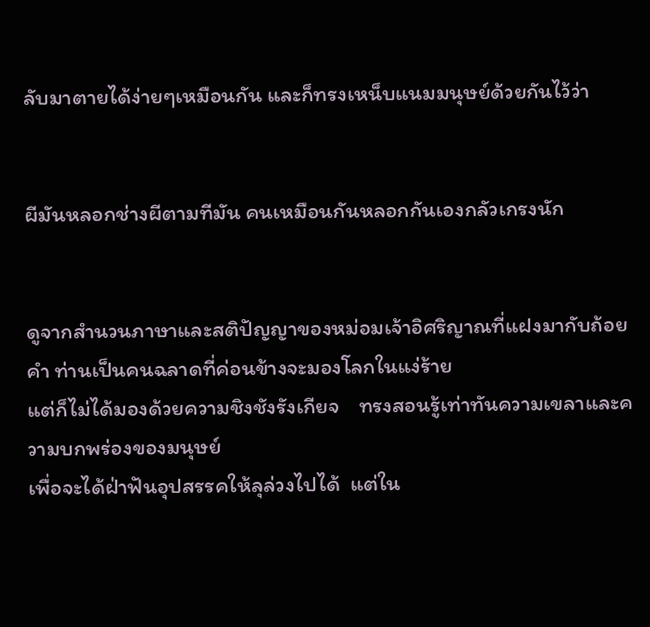ลับมาตายได้ง่ายๆเหมือนกัน และก็ทรงเหน็บแนมมนุษย์ด้วยกันไว้ว่า


ผีมันหลอกช่างผีตามทีมัน คนเหมือนกันหลอกกันเองกลัวเกรงนัก


ดูจากสำนวนภาษาและสติปัญญาของหม่อมเจ้าอิศริญาณที่แฝงมากับถ้อยคำ ท่านเป็นคนฉลาดที่ค่อนข้างจะมองโลกในแง่ร้าย
แต่ก็ไม่ได้มองด้วยความชิงชังรังเกียจ    ทรงสอนรู้เท่าทันความเขลาและความบกพร่องของมนุษย์
เพื่อจะได้ฝ่าฟันอุปสรรคให้ลุล่วงไปได้  แต่ใน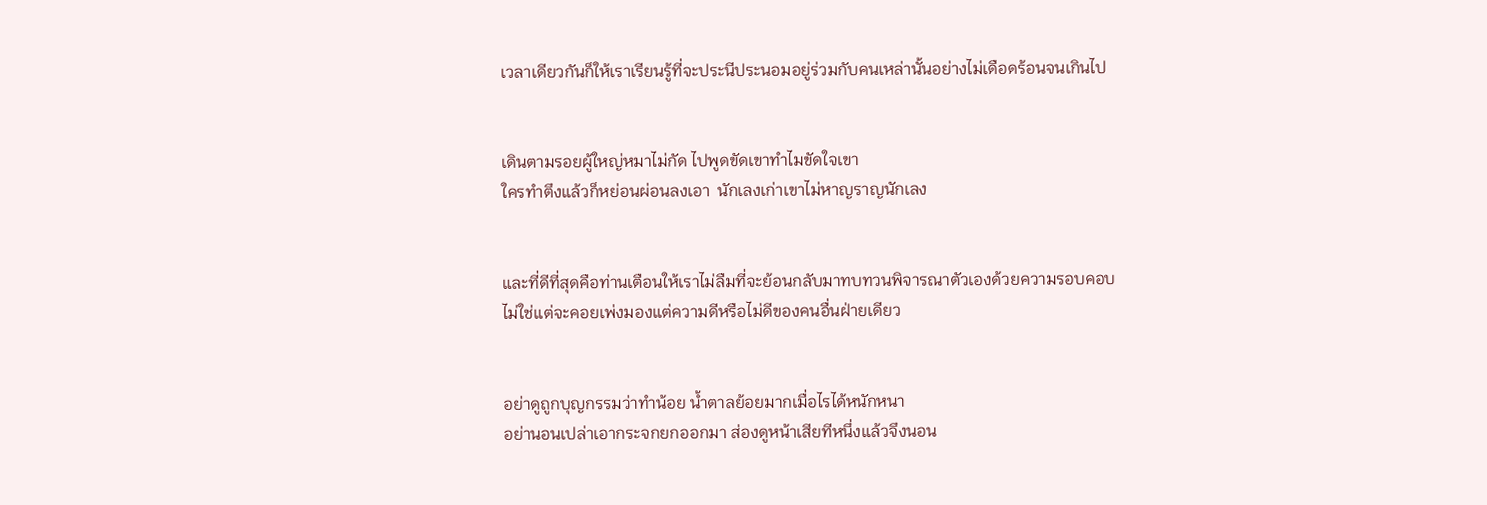เวลาเดียวกันก็ให้เราเรียนรู้ที่จะประนีประนอมอยู่ร่วมกับคนเหล่านั้นอย่างไม่เดือดร้อนจนเกินไป


เดินตามรอยผู้ใหญ่หมาไม่กัด ไปพูดขัดเขาทำไมขัดใจเขา
ใครทำตึงแล้วก็หย่อนผ่อนลงเอา  นักเลงเก่าเขาไม่หาญราญนักเลง


และที่ดีที่สุดคือท่านเตือนให้เราไม่ลืมที่จะย้อนกลับมาทบทวนพิจารณาตัวเองด้วยความรอบคอบ
ไม่ใช่แต่จะคอยเพ่งมองแต่ความดีหรือไม่ดีของคนอื่นฝ่ายเดียว


อย่าดูถูกบุญกรรมว่าทำน้อย น้ำตาลย้อยมากเมื่อไรได้หนักหนา
อย่านอนเปล่าเอากระจกยกออกมา ส่องดูหน้าเสียทีหนึ่งแล้วจึงนอน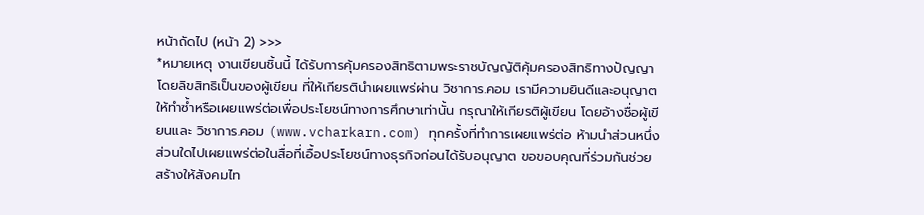หน้าถัดไป (หน้า 2) >>>
*หมายเหตุ งานเขียนชิ้นนี้ ได้รับการคุ้มครองสิทธิตามพระราชบัญญัติคุ้มครองสิทธิทางปัญญา โดยลิขสิทธิเป็นของผู้เขียน ที่ให้เกียรตินำเผยแพร่ผ่าน วิชาการ.คอม เรามีความยินดีและอนุญาตให้ทำซ้ำหรือเผยแพร่ต่อเพื่อประโยชน์ทางการศึกษาเท่านั้น กรุณาให้เกียรติผู้เขียน โดยอ้างชื่อผู้เขียนและ วิชาการ.คอม (www.vcharkarn.com) ทุกครั้งที่ทำการเผยแพร่ต่อ ห้ามนำส่วนหนึ่งส่วนใดไปเผยแพร่ต่อในสื่อที่เอื้อประโยชน์ทางธุรกิจก่อนได้รับอนุญาต ขอขอบคุณที่ร่วมกันช่วยสร้างให้สังคมไท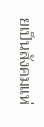ยเป็นสังคมแห่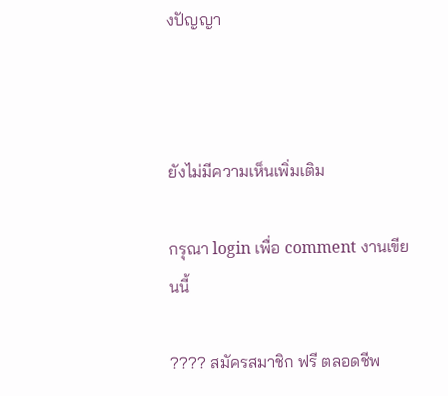งปัญญา



ยังไม่มีความเห็นเพิ่มเติม

กรุณา login เพื่อ comment งานเขียนนี้

???? สมัครสมาชิก ฟรี ตลอดชีพ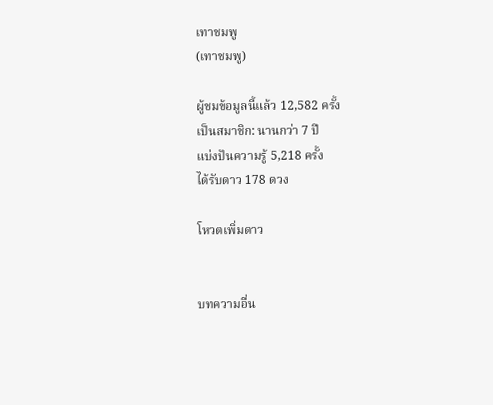เทาชมพู
(เทาชมพู)

ผู้ชมข้อมูลนี้แล้ว 12,582 ครั้ง
เป็นสมาชิก: นานกว่า 7 ปี
แบ่งปันความรู้ 5,218 ครั้ง
ได้รับดาว 178 ดวง

โหวตเพิ่มดาว


บทความอื่น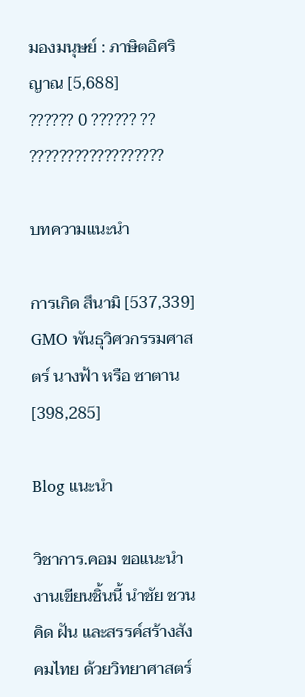มองมนุษย์ : ภาษิตอิศริญาณ [5,688]
?????? 0 ?????? ?? ??????????????????

บทความแนะนำ

การเกิด สึนามิ [537,339]
GMO พันธุวิศวกรรมศาสตร์ นางฟ้า หรือ ซาตาน [398,285]

Blog แนะนำ

วิชาการ.คอม ขอแนะนำงานเขียนชิ้นนี้ นำชัย ชวนคิด ฝัน และสรรค์สร้างสังคมไทย ด้วยวิทยาศาสตร์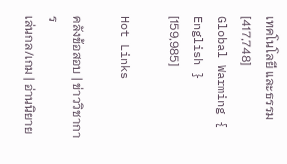เทคโนโลยี และธรรม [417,748]
Global Warming { English } [159,985]

Hot Links

คลังข้อสอบ | ข่าววิชาการ
เล่นกล/เกม | อ่านนิยาย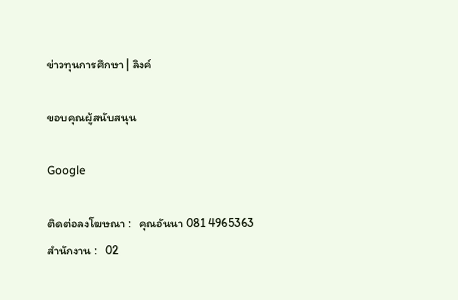ข่าวทุนการศึกษา | ลิงค์

ขอบคุณผู้สนับสนุน

Google

ติดต่อลงโฆษณา :   คุณอันนา 081 4965363
สำนักงาน :   02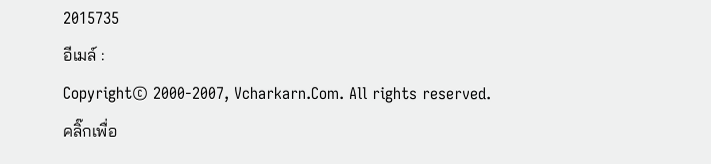2015735
อีเมล์ :
Copyright© 2000-2007, Vcharkarn.Com. All rights reserved.
คลิ๊กเพื่อ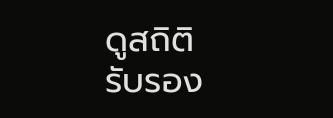ดูสถิติ
รับรอง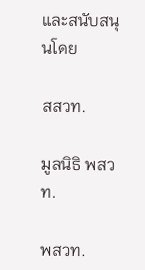และสนับสนุนโดย

สสวท.

มูลนิธิ พสวท.

พสวท.